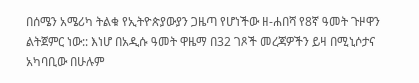በሰሜን አሜሪካ ትልቁ የኢትዮጵያውያን ጋዜጣ የሆነችው ዘ-ሐበሻ የ8ኛ ዓመት ጉዞዋን ልትጀምር ነው:: እነሆ በአዲሱ ዓመት ዋዜማ በ32 ገጾች መረጃዎችን ይዛ በሚኒሶታና አካባቢው በሁሉም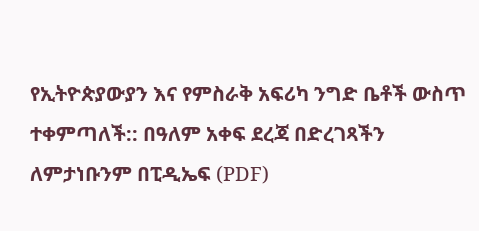የኢትዮጵያውያን እና የምስራቅ አፍሪካ ንግድ ቤቶች ውስጥ ተቀምጣለች:: በዓለም አቀፍ ደረጃ በድረገጻችን ለምታነቡንም በፒዲኤፍ (PDF)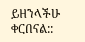ይዘንላችሁ ቀርበናል::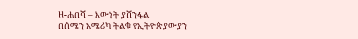ዘ-ሐበሻ – እውነት ያሸንፋል
በሰሜን አሜሪካ ትልቁ የኢትዮጵያውያን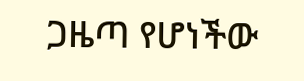ጋዜጣ የሆነችው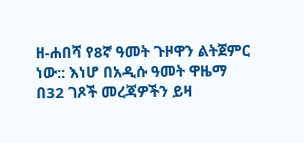ዘ-ሐበሻ የ8ኛ ዓመት ጉዞዋን ልትጀምር ነው:: እነሆ በአዲሱ ዓመት ዋዜማ በ32 ገጾች መረጃዎችን ይዛ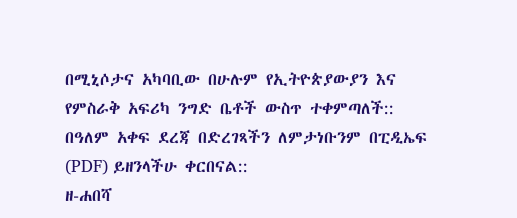በሚኒሶታና አካባቢው በሁሉም የኢትዮጵያውያን እና የምስራቅ አፍሪካ ንግድ ቤቶች ውስጥ ተቀምጣለች:: በዓለም አቀፍ ደረጃ በድረገጻችን ለምታነቡንም በፒዲኤፍ (PDF) ይዘንላችሁ ቀርበናል::
ዘ-ሐበሻ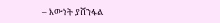– እውነት ያሸንፋል